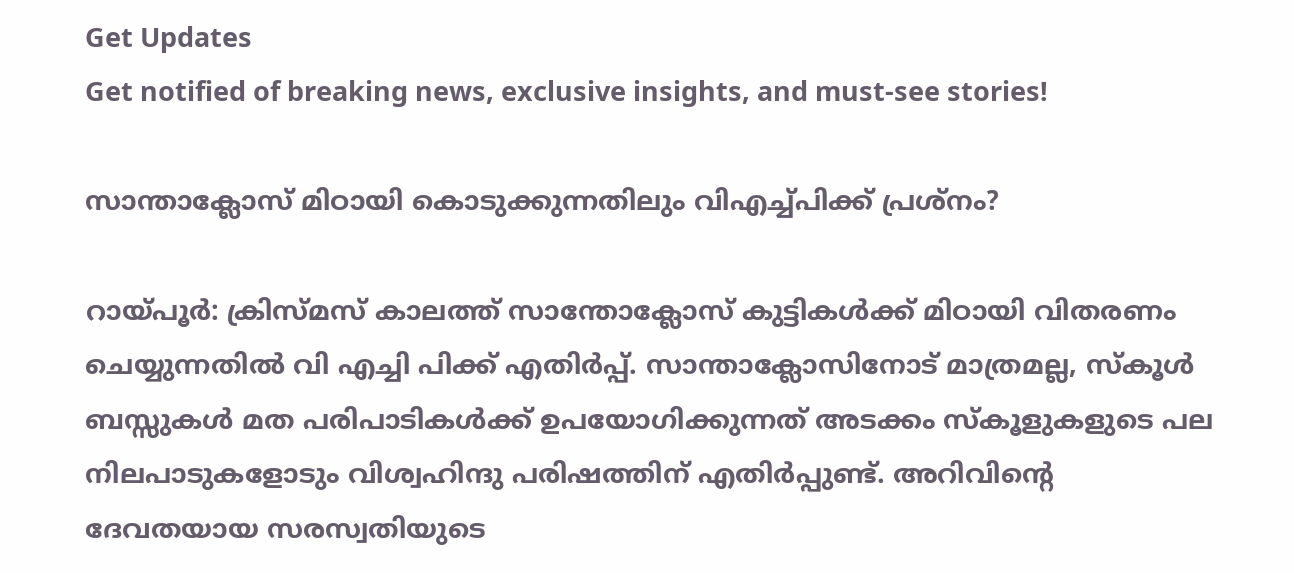Get Updates
Get notified of breaking news, exclusive insights, and must-see stories!

സാന്താക്ലോസ് മിഠായി കൊടുക്കുന്നതിലും വിഎച്ച്പിക്ക് പ്രശ്‌നം?

റായ്പൂര്‍: ക്രിസ്മസ് കാലത്ത് സാന്തോക്ലോസ് കുട്ടികള്‍ക്ക് മിഠായി വിതരണം ചെയ്യുന്നതില്‍ വി എച്ചി പിക്ക് എതിര്‍പ്പ്. സാന്താക്ലോസിനോട് മാത്രമല്ല, സ്‌കൂള്‍ ബസ്സുകള്‍ മത പരിപാടികള്‍ക്ക് ഉപയോഗിക്കുന്നത് അടക്കം സ്‌കൂളുകളുടെ പല നിലപാടുകളോടും വിശ്വഹിന്ദു പരിഷത്തിന് എതിര്‍പ്പുണ്ട്. അറിവിന്റെ ദേവതയായ സരസ്വതിയുടെ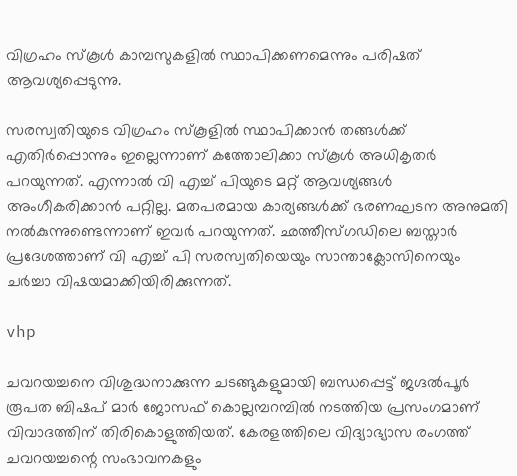വിഗ്രഹം സ്‌കൂള്‍ കാമ്പസുകളില്‍ സ്ഥാപിക്കണമെന്നും പരിഷത് ആവശ്യപ്പെടുന്നു.

സരസ്വതിയുടെ വിഗ്രഹം സ്‌കൂളില്‍ സ്ഥാപിക്കാന്‍ തങ്ങള്‍ക്ക് എതിര്‍പ്പൊന്നും ഇല്ലെന്നാണ് കത്തോലിക്കാ സ്‌കൂള്‍ അധികൃതര്‍ പറയുന്നത്. എന്നാല്‍ വി എച്ച് പിയുടെ മറ്റ് ആവശ്യങ്ങള്‍ അംഗീകരിക്കാന്‍ പറ്റില്ല. മതപരമായ കാര്യങ്ങള്‍ക്ക് ഭരണഘടന അനുമതി നല്‍കുന്നുണ്ടെന്നാണ് ഇവര്‍ പറയുന്നത്. ഛത്തീസ്ഗഡിലെ ബസ്താര്‍ പ്രദേശത്താണ് വി എച്ച് പി സരസ്വതിയെയും സാന്താക്ലോസിനെയും ചര്‍ച്ചാ വിഷയമാക്കിയിരിക്കുന്നത്.

vhp

ചവറയച്ചനെ വിശുദ്ധനാക്കുന്ന ചടങ്ങുകളുമായി ബന്ധപ്പെട്ട് ജഗ്ദല്‍പൂര്‍ രൂപത ബിഷപ് മാര്‍ ജോസഫ് കൊല്ലമ്പറമ്പില്‍ നടത്തിയ പ്രസംഗമാണ് വിവാദത്തിന് തിരികൊളുത്തിയത്. കേരളത്തിലെ വിദ്യാഭ്യാസ രംഗത്ത് ചവറയച്ചന്റെ സംഭാവനകളും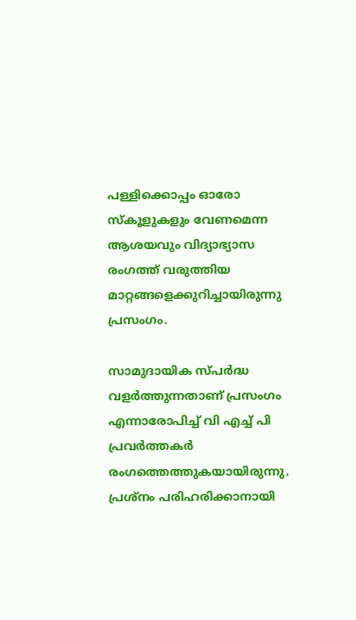പള്ളിക്കൊപ്പം ഓരോ സ്‌കൂളുകളും വേണമെന്ന ആശയവും വിദ്യാഭ്യാസ രംഗത്ത് വരുത്തിയ മാറ്റങ്ങളെക്കുറിച്ചായിരുന്നു പ്രസംഗം.

സാമുദായിക സ്പര്‍ദ്ധ വളര്‍ത്തുന്നതാണ് പ്രസംഗം എന്നാരോപിച്ച് വി എച്ച് പി പ്രവര്‍ത്തകര്‍ രംഗത്തെത്തുകയായിരുന്നു. പ്രശ്‌നം പരിഹരിക്കാനായി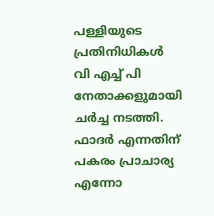പള്ളിയുടെ പ്രതിനിധികള്‍ വി എച്ച് പി നേതാക്കളുമായി ചര്‍ച്ച നടത്തി. ഫാദര്‍ എന്നതിന് പകരം പ്രാചാര്യ എന്നോ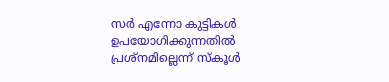സര്‍ എന്നോ കുട്ടികള്‍ ഉപയോഗിക്കുന്നതില്‍ പ്രശ്‌നമില്ലെന്ന് സ്‌കൂള്‍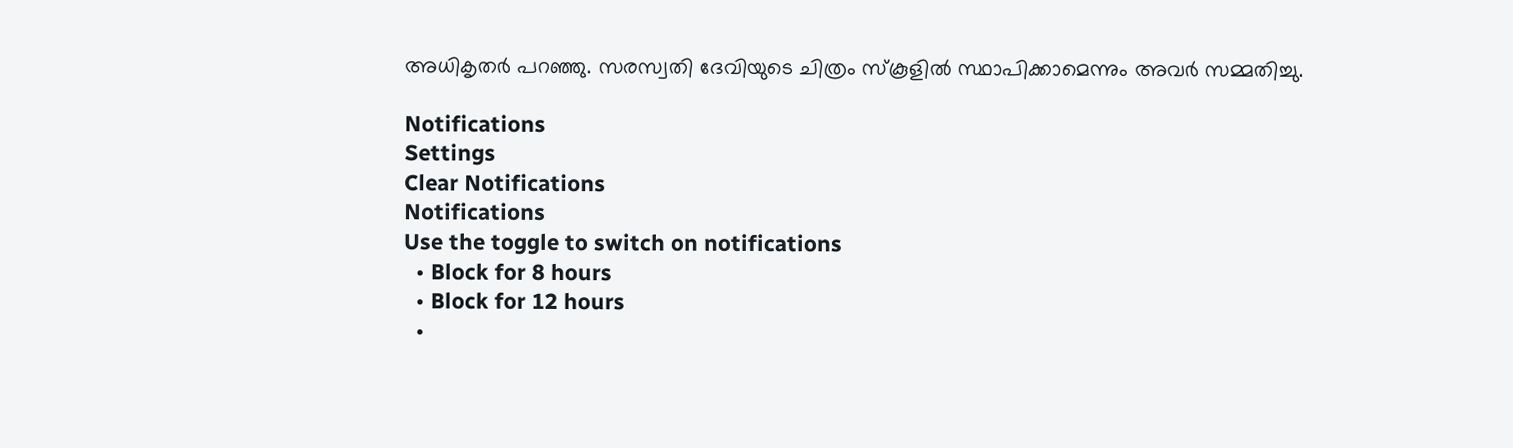അധികൃതര്‍ പറഞ്ഞു. സരസ്വതി ദേവിയുടെ ചിത്രം സ്‌കൂളില്‍ സ്ഥാപിക്കാമെന്നും അവര്‍ സമ്മതിച്ചു.

Notifications
Settings
Clear Notifications
Notifications
Use the toggle to switch on notifications
  • Block for 8 hours
  • Block for 12 hours
  •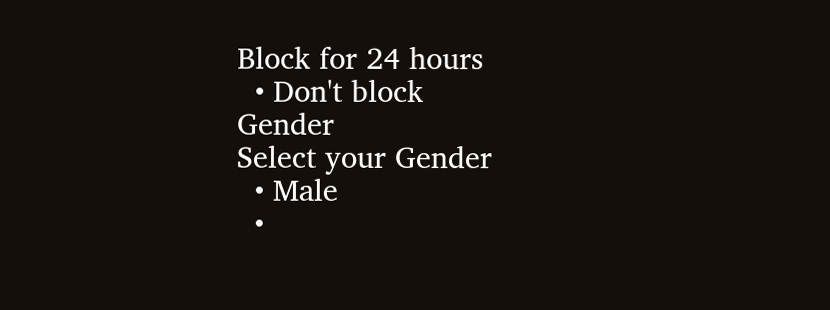Block for 24 hours
  • Don't block
Gender
Select your Gender
  • Male
  •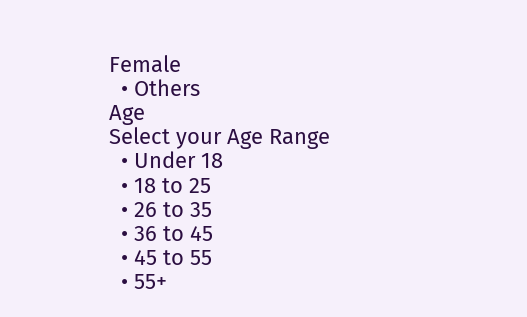Female
  • Others
Age
Select your Age Range
  • Under 18
  • 18 to 25
  • 26 to 35
  • 36 to 45
  • 45 to 55
  • 55+